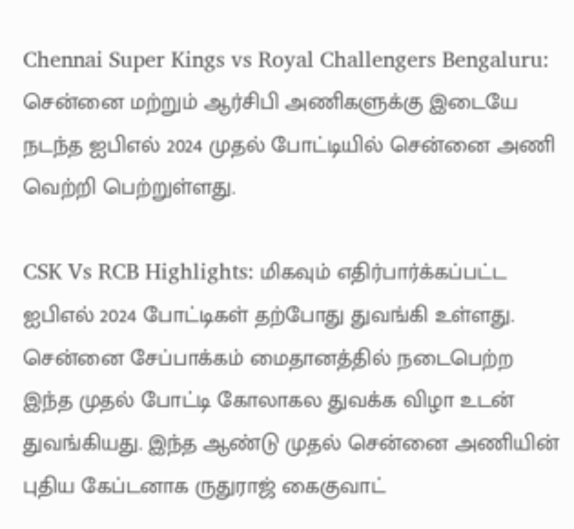Chennai Super Kings vs Royal Challengers Bengaluru: சென்னை மற்றும் ஆர்சிபி அணிகளுக்கு இடையே நடந்த ஐபிஎல் 2024 முதல் போட்டியில் சென்னை அணி வெற்றி பெற்றுள்ளது.

CSK Vs RCB Highlights: மிகவும் எதிர்பார்க்கப்பட்ட ஐபிஎல் 2024 போட்டிகள் தற்போது துவங்கி உள்ளது. சென்னை சேப்பாக்கம் மைதானத்தில் நடைபெற்ற இந்த முதல் போட்டி கோலாகல துவக்க விழா உடன் துவங்கியது. இந்த ஆண்டு முதல் சென்னை அணியின் புதிய கேப்டனாக ருதுராஜ் கைகுவாட்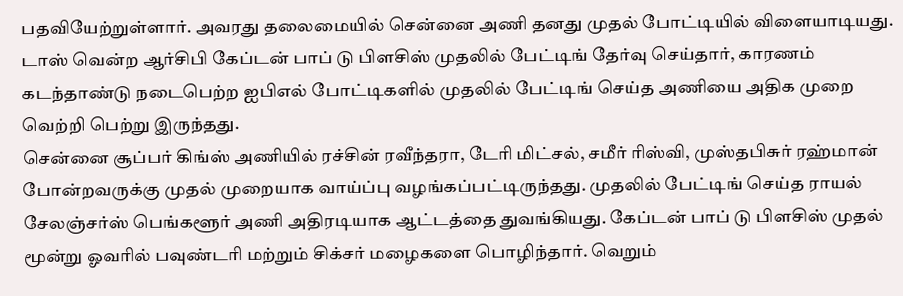பதவியேற்றுள்ளார். அவரது தலைமையில் சென்னை அணி தனது முதல் போட்டியில் விளையாடியது. டாஸ் வென்ற ஆர்சிபி கேப்டன் பாப் டு பிளசிஸ் முதலில் பேட்டிங் தேர்வு செய்தார், காரணம் கடந்தாண்டு நடைபெற்ற ஐபிஎல் போட்டிகளில் முதலில் பேட்டிங் செய்த அணியை அதிக முறை வெற்றி பெற்று இருந்தது.
சென்னை சூப்பர் கிங்ஸ் அணியில் ரச்சின் ரவீந்தரா, டேரி மிட்சல், சமீர் ரிஸ்வி, முஸ்தபிசுர் ரஹ்மான் போன்றவருக்கு முதல் முறையாக வாய்ப்பு வழங்கப்பட்டிருந்தது. முதலில் பேட்டிங் செய்த ராயல் சேலஞ்சர்ஸ் பெங்களூர் அணி அதிரடியாக ஆட்டத்தை துவங்கியது. கேப்டன் பாப் டு பிளசிஸ் முதல் மூன்று ஓவரில் பவுண்டரி மற்றும் சிக்சர் மழைகளை பொழிந்தார். வெறும்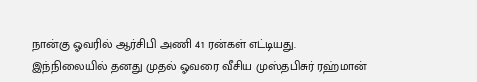நான்கு ஓவரில் ஆர்சிபி அணி 41 ரன்கள் எட்டியது. இந்நிலையில் தனது முதல் ஓவரை வீசிய முஸ்தபிசுர் ரஹ்மான்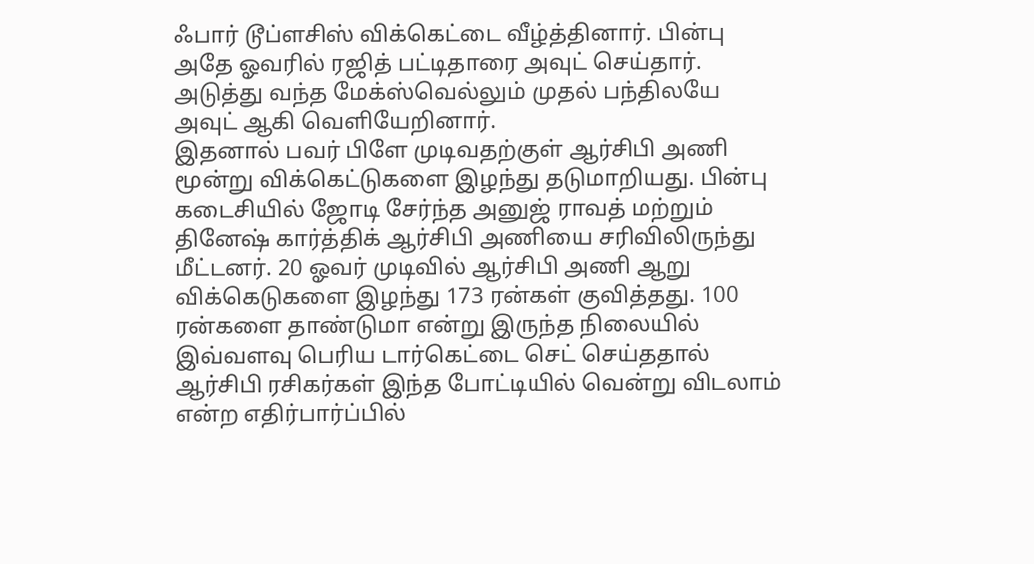ஃபார் டூப்ளசிஸ் விக்கெட்டை வீழ்த்தினார். பின்பு அதே ஓவரில் ரஜித் பட்டிதாரை அவுட் செய்தார். அடுத்து வந்த மேக்ஸ்வெல்லும் முதல் பந்திலயே அவுட் ஆகி வெளியேறினார்.
இதனால் பவர் பிளே முடிவதற்குள் ஆர்சிபி அணி மூன்று விக்கெட்டுகளை இழந்து தடுமாறியது. பின்பு கடைசியில் ஜோடி சேர்ந்த அனுஜ் ராவத் மற்றும் தினேஷ் கார்த்திக் ஆர்சிபி அணியை சரிவிலிருந்து மீட்டனர். 20 ஓவர் முடிவில் ஆர்சிபி அணி ஆறு விக்கெடுகளை இழந்து 173 ரன்கள் குவித்தது. 100 ரன்களை தாண்டுமா என்று இருந்த நிலையில் இவ்வளவு பெரிய டார்கெட்டை செட் செய்ததால் ஆர்சிபி ரசிகர்கள் இந்த போட்டியில் வென்று விடலாம் என்ற எதிர்பார்ப்பில்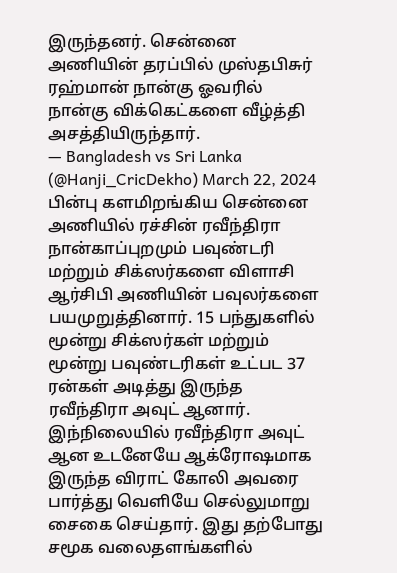இருந்தனர். சென்னை அணியின் தரப்பில் முஸ்தபிசுர் ரஹ்மான் நான்கு ஓவரில் நான்கு விக்கெட்களை வீழ்த்தி அசத்தியிருந்தார்.
— Bangladesh vs Sri Lanka (@Hanji_CricDekho) March 22, 2024
பின்பு களமிறங்கிய சென்னை அணியில் ரச்சின் ரவீந்திரா நான்காப்புறமும் பவுண்டரி மற்றும் சிக்ஸர்களை விளாசி ஆர்சிபி அணியின் பவுலர்களை பயமுறுத்தினார். 15 பந்துகளில் மூன்று சிக்ஸர்கள் மற்றும் மூன்று பவுண்டரிகள் உட்பட 37 ரன்கள் அடித்து இருந்த ரவீந்திரா அவுட் ஆனார். இந்நிலையில் ரவீந்திரா அவுட் ஆன உடனேயே ஆக்ரோஷமாக இருந்த விராட் கோலி அவரை பார்த்து வெளியே செல்லுமாறு சைகை செய்தார். இது தற்போது சமூக வலைதளங்களில்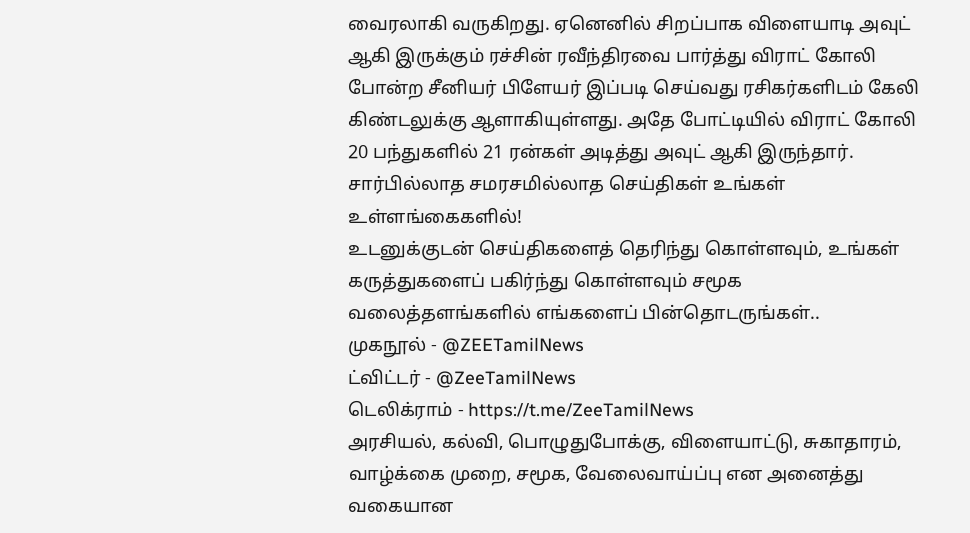வைரலாகி வருகிறது. ஏனெனில் சிறப்பாக விளையாடி அவுட் ஆகி இருக்கும் ரச்சின் ரவீந்திரவை பார்த்து விராட் கோலி போன்ற சீனியர் பிளேயர் இப்படி செய்வது ரசிகர்களிடம் கேலி கிண்டலுக்கு ஆளாகியுள்ளது. அதே போட்டியில் விராட் கோலி 20 பந்துகளில் 21 ரன்கள் அடித்து அவுட் ஆகி இருந்தார்.
சார்பில்லாத சமரசமில்லாத செய்திகள் உங்கள் உள்ளங்கைகளில்!
உடனுக்குடன் செய்திகளைத் தெரிந்து கொள்ளவும், உங்கள் கருத்துகளைப் பகிர்ந்து கொள்ளவும் சமூக வலைத்தளங்களில் எங்களைப் பின்தொடருங்கள்..
முகநூல் - @ZEETamilNews
ட்விட்டர் - @ZeeTamilNews
டெலிக்ராம் - https://t.me/ZeeTamilNews
அரசியல், கல்வி, பொழுதுபோக்கு, விளையாட்டு, சுகாதாரம், வாழ்க்கை முறை, சமூக, வேலைவாய்ப்பு என அனைத்து வகையான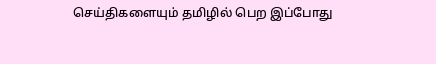செய்திகளையும் தமிழில் பெற இப்போது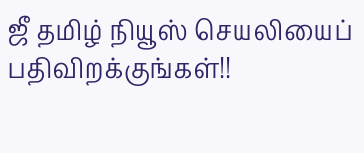ஜீ தமிழ் நியூஸ் செயலியைப் பதிவிறக்குங்கள்!!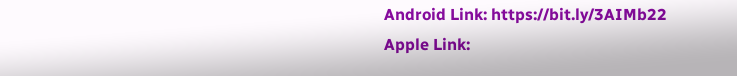Android Link: https://bit.ly/3AIMb22
Apple Link: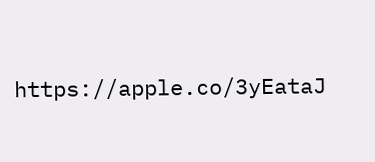https://apple.co/3yEataJ